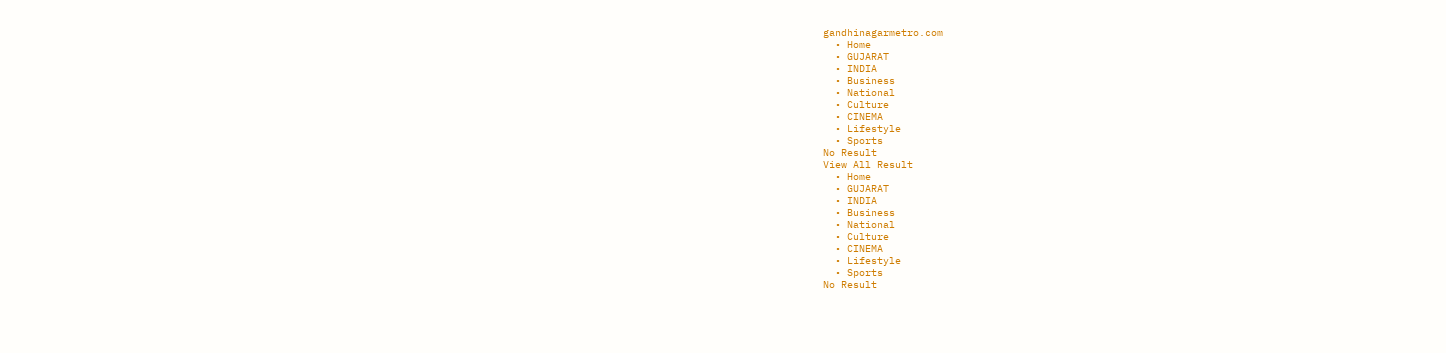gandhinagarmetro.com
  • Home
  • GUJARAT
  • INDIA
  • Business
  • National
  • Culture
  • CINEMA
  • Lifestyle
  • Sports
No Result
View All Result
  • Home
  • GUJARAT
  • INDIA
  • Business
  • National
  • Culture
  • CINEMA
  • Lifestyle
  • Sports
No Result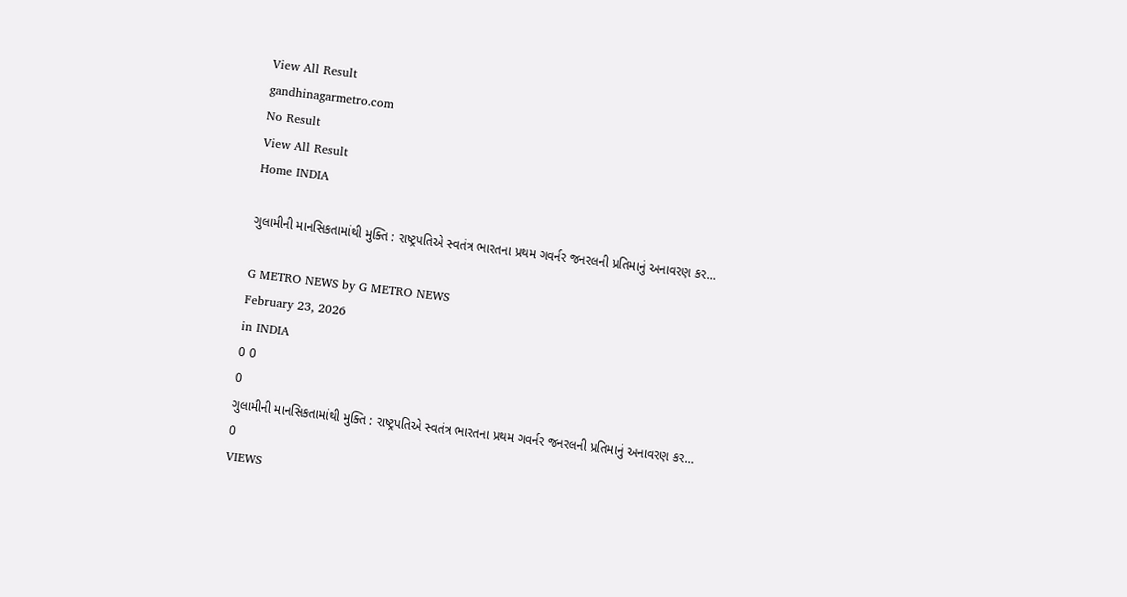View All Result
gandhinagarmetro.com
No Result
View All Result
Home INDIA

ગુલામીની માનસિકતામાંથી મુક્તિ : રાષ્ટ્રપતિએ સ્વતંત્ર ભારતના પ્રથમ ગવર્નર જનરલની પ્રતિમાનું અનાવરણ કર…

G METRO NEWS by G METRO NEWS
February 23, 2026
in INDIA
0 0
0
ગુલામીની માનસિકતામાંથી મુક્તિ : રાષ્ટ્રપતિએ સ્વતંત્ર ભારતના પ્રથમ ગવર્નર જનરલની પ્રતિમાનું અનાવરણ કર…
0
VIEWS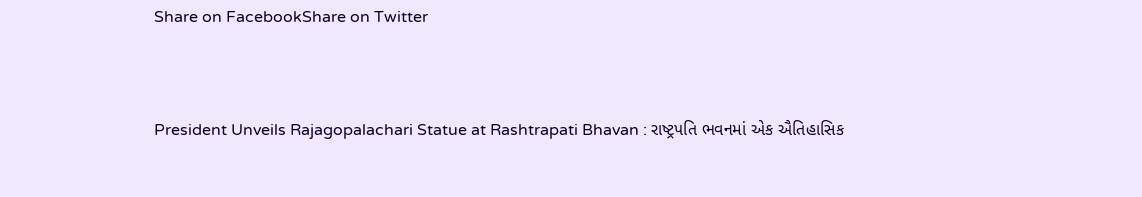Share on FacebookShare on Twitter



President Unveils Rajagopalachari Statue at Rashtrapati Bhavan : રાષ્ટ્રપતિ ભવનમાં એક ઐતિહાસિક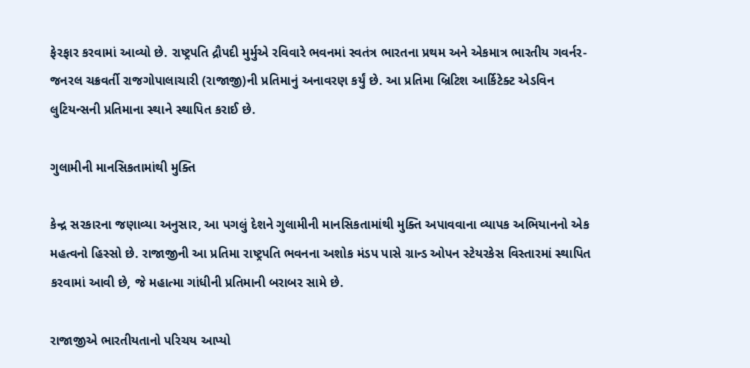ફેરફાર કરવામાં આવ્યો છે. રાષ્ટ્રપતિ દ્રૌપદી મુર્મુએ રવિવારે ભવનમાં સ્વતંત્ર ભારતના પ્રથમ અને એકમાત્ર ભારતીય ગવર્નર-જનરલ ચક્રવર્તી રાજગોપાલાચારી (રાજાજી)ની પ્રતિમાનું અનાવરણ કર્યું છે. આ પ્રતિમા બ્રિટિશ આર્કિટેક્ટ એડવિન લુટિયન્સની પ્રતિમાના સ્થાને સ્થાપિત કરાઈ છે.

ગુલામીની માનસિકતામાંથી મુક્તિ

કેન્દ્ર સરકારના જણાવ્યા અનુસાર, આ પગલું દેશને ગુલામીની માનસિકતામાંથી મુક્તિ અપાવવાના વ્યાપક અભિયાનનો એક મહત્વનો હિસ્સો છે. રાજાજીની આ પ્રતિમા રાષ્ટ્રપતિ ભવનના અશોક મંડપ પાસે ગ્રાન્ડ ઓપન સ્ટેયરકેસ વિસ્તારમાં સ્થાપિત કરવામાં આવી છે, જે મહાત્મા ગાંધીની પ્રતિમાની બરાબર સામે છે.

રાજાજીએ ભારતીયતાનો પરિચય આપ્યો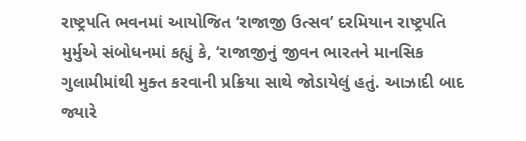રાષ્ટ્રપતિ ભવનમાં આયોજિત ‘રાજાજી ઉત્સવ’ દરમિયાન રાષ્ટ્રપતિ મુર્મુએ સંબોધનમાં કહ્યું કે, ‘રાજાજીનું જીવન ભારતને માનસિક ગુલામીમાંથી મુક્ત કરવાની પ્રક્રિયા સાથે જોડાયેલું હતું. આઝાદી બાદ જ્યારે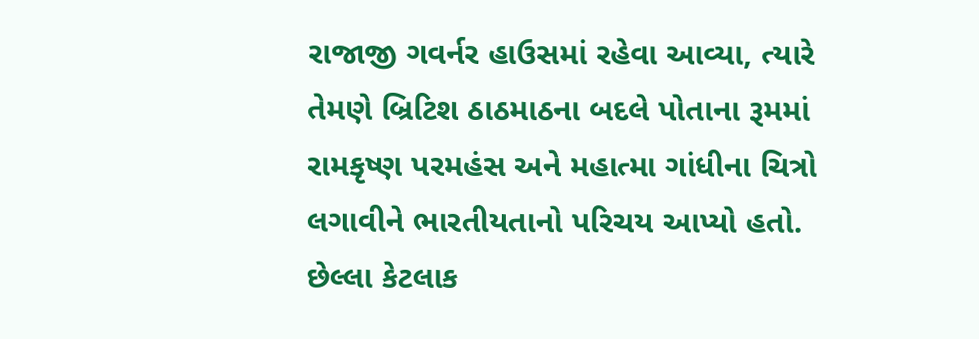રાજાજી ગવર્નર હાઉસમાં રહેવા આવ્યા, ત્યારે તેમણે બ્રિટિશ ઠાઠમાઠના બદલે પોતાના રૂમમાં રામકૃષ્ણ પરમહંસ અને મહાત્મા ગાંધીના ચિત્રો લગાવીને ભારતીયતાનો પરિચય આપ્યો હતો. છેલ્લા કેટલાક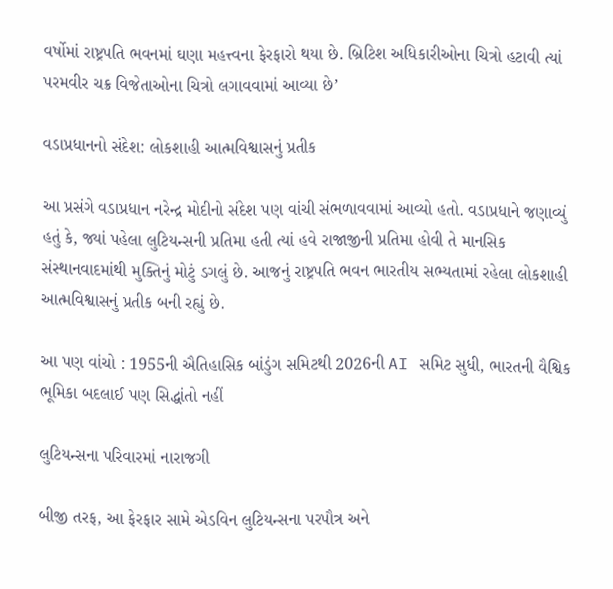વર્ષોમાં રાષ્ટ્રપતિ ભવનમાં ઘણા મહત્ત્વના ફેરફારો થયા છે. બ્રિટિશ અધિકારીઓના ચિત્રો હટાવી ત્યાં પરમવીર ચક્ર વિજેતાઓના ચિત્રો લગાવવામાં આવ્યા છે’

વડાપ્રધાનનો સંદેશ: લોકશાહી આત્મવિશ્વાસનું પ્રતીક

આ પ્રસંગે વડાપ્રધાન નરેન્દ્ર મોદીનો સંદેશ પણ વાંચી સંભળાવવામાં આવ્યો હતો. વડાપ્રધાને જણાવ્યું હતું કે, જ્યાં પહેલા લુટિયન્સની પ્રતિમા હતી ત્યાં હવે રાજાજીની પ્રતિમા હોવી તે માનસિક સંસ્થાનવાદમાંથી મુક્તિનું મોટું ડગલું છે. આજનું રાષ્ટ્રપતિ ભવન ભારતીય સભ્યતામાં રહેલા લોકશાહી આત્મવિશ્વાસનું પ્રતીક બની રહ્યું છે.

આ પણ વાંચો : 1955ની ઐતિહાસિક બાંડુંગ સમિટથી 2026ની AI સમિટ સુધી, ભારતની વૈશ્વિક ભૂમિકા બદલાઈ પણ સિદ્ધાંતો નહીં

લુટિયન્સના પરિવારમાં નારાજગી

બીજી તરફ, આ ફેરફાર સામે એડવિન લુટિયન્સના પરપૌત્ર અને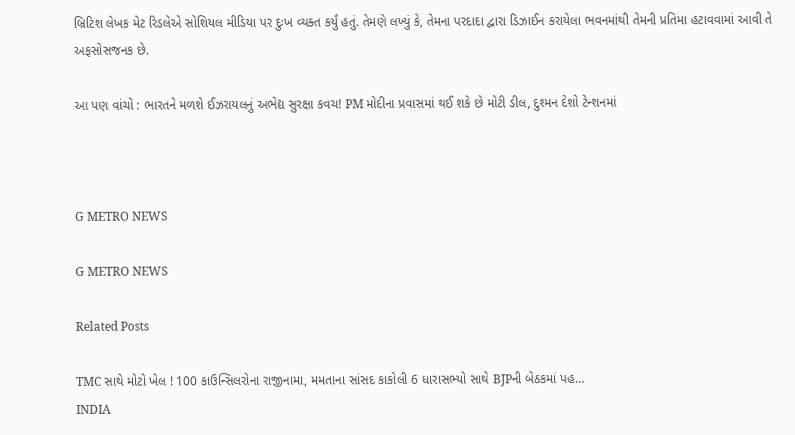બ્રિટિશ લેખક મેટ રિડલેએ સોશિયલ મીડિયા પર દુઃખ વ્યક્ત કર્યું હતું. તેમણે લખ્યું કે, તેમના પરદાદા દ્વારા ડિઝાઈન કરાયેલા ભવનમાંથી તેમની પ્રતિમા હટાવવામાં આવી તે અફસોસજનક છે.

આ પણ વાંચો : ભારતને મળશે ઈઝરાયલનું અભેદ્ય સુરક્ષા કવચ! PM મોદીના પ્રવાસમાં થઈ શકે છે મોટી ડીલ, દુશ્મન દેશો ટેન્શનમાં



G METRO NEWS

G METRO NEWS

Related Posts

TMC સાથે મોટો ખેલ ! 100 કાઉન્સિલરોના રાજીનામા, મમતાના સાંસદ કાકોલી 6 ધારાસભ્યો સાથે BJPની બેઠકમાં પહ…
INDIA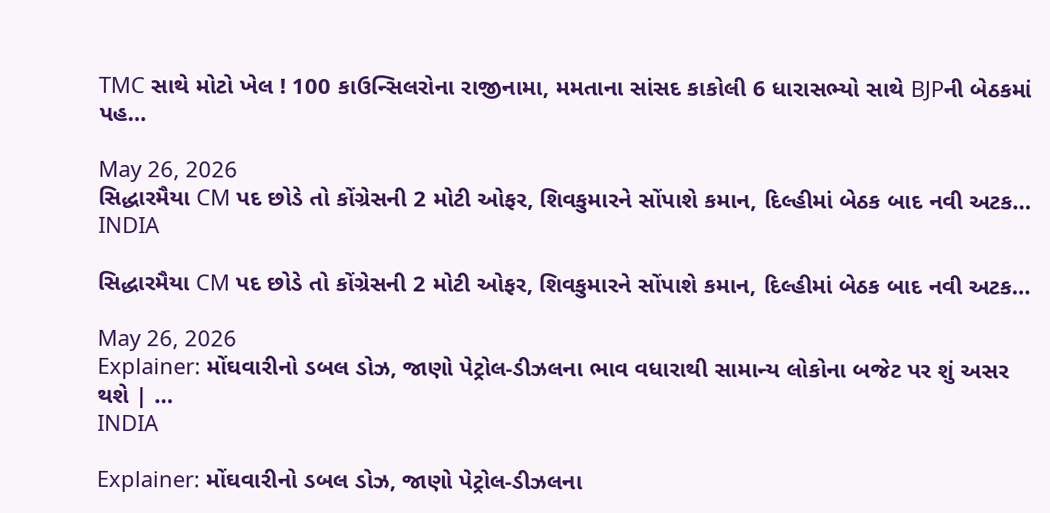TMC સાથે મોટો ખેલ ! 100 કાઉન્સિલરોના રાજીનામા, મમતાના સાંસદ કાકોલી 6 ધારાસભ્યો સાથે BJPની બેઠકમાં પહ…

May 26, 2026
સિદ્ધારમૈયા CM પદ છોડે તો કોંગ્રેસની 2 મોટી ઓફર, શિવકુમારને સોંપાશે કમાન, દિલ્હીમાં બેઠક બાદ નવી અટક…
INDIA

સિદ્ધારમૈયા CM પદ છોડે તો કોંગ્રેસની 2 મોટી ઓફર, શિવકુમારને સોંપાશે કમાન, દિલ્હીમાં બેઠક બાદ નવી અટક…

May 26, 2026
Explainer: મોંઘવારીનો ડબલ ડોઝ, જાણો પેટ્રોલ-ડીઝલના ભાવ વધારાથી સામાન્ય લોકોના બજેટ પર શું અસર થશે | …
INDIA

Explainer: મોંઘવારીનો ડબલ ડોઝ, જાણો પેટ્રોલ-ડીઝલના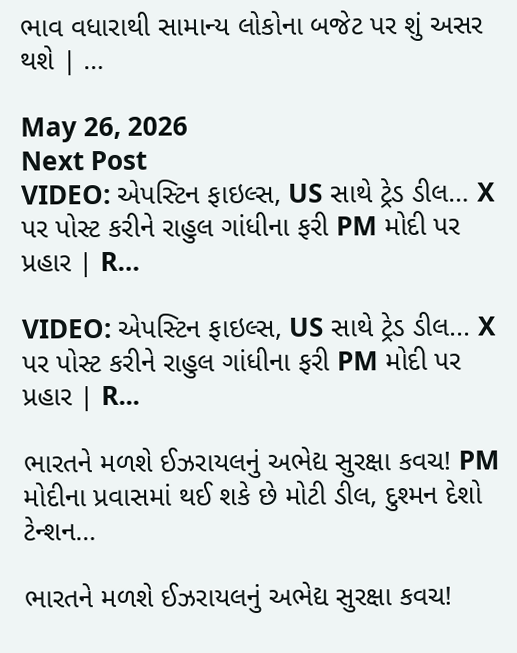ભાવ વધારાથી સામાન્ય લોકોના બજેટ પર શું અસર થશે | …

May 26, 2026
Next Post
VIDEO: એપસ્ટિન ફાઇલ્સ, US સાથે ટ્રેડ ડીલ… X પર પોસ્ટ કરીને રાહુલ ગાંધીના ફરી PM મોદી પર પ્રહાર | R…

VIDEO: એપસ્ટિન ફાઇલ્સ, US સાથે ટ્રેડ ડીલ... X પર પોસ્ટ કરીને રાહુલ ગાંધીના ફરી PM મોદી પર પ્રહાર | R...

ભારતને મળશે ઈઝરાયલનું અભેદ્ય સુરક્ષા કવચ! PM મોદીના પ્રવાસમાં થઈ શકે છે મોટી ડીલ, દુશ્મન દેશો ટેન્શન…

ભારતને મળશે ઈઝરાયલનું અભેદ્ય સુરક્ષા કવચ!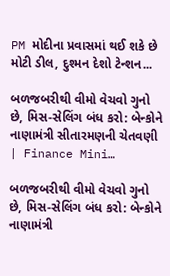PM મોદીના પ્રવાસમાં થઈ શકે છે મોટી ડીલ, દુશ્મન દેશો ટેન્શન...

બળજબરીથી વીમો વેચવો ગુનો છે, મિસ-સેલિંગ બંધ કરો: બેન્કોને નાણામંત્રી સીતારમણની ચેતવણી | Finance Mini…

બળજબરીથી વીમો વેચવો ગુનો છે, મિસ-સેલિંગ બંધ કરો: બેન્કોને નાણામંત્રી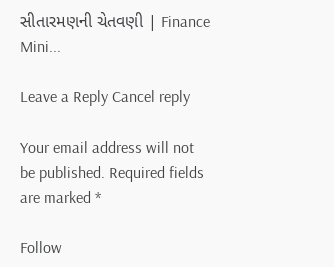સીતારમણની ચેતવણી | Finance Mini...

Leave a Reply Cancel reply

Your email address will not be published. Required fields are marked *

Follow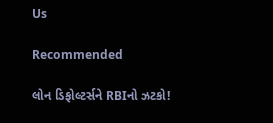Us

Recommended

લોન ડિફોલ્ટર્સને RBIનો ઝટકો!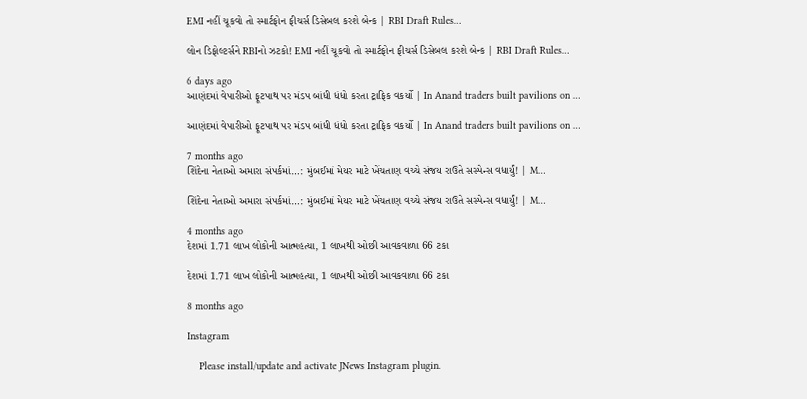EMI નહીં ચૂકવો તો સ્માર્ટફોન ફીચર્સ ડિસેબલ કરશે બેન્ક | RBI Draft Rules…

લોન ડિફોલ્ટર્સને RBIનો ઝટકો! EMI નહીં ચૂકવો તો સ્માર્ટફોન ફીચર્સ ડિસેબલ કરશે બેન્ક | RBI Draft Rules…

6 days ago
આણંદમાં વેપારીઓ ફૂટપાથ પર મંડપ બાંધી ધંધો કરતા ટ્રાફિક વકર્યો | In Anand traders built pavilions on …

આણંદમાં વેપારીઓ ફૂટપાથ પર મંડપ બાંધી ધંધો કરતા ટ્રાફિક વકર્યો | In Anand traders built pavilions on …

7 months ago
શિંદેના નેતાઓ અમારા સંપર્કમાં…: મુંબઈમાં મેયર માટે ખેંચતાણ વચ્ચે સંજય રાઉતે સસ્પેન્સ વધાર્યું! | M…

શિંદેના નેતાઓ અમારા સંપર્કમાં…: મુંબઈમાં મેયર માટે ખેંચતાણ વચ્ચે સંજય રાઉતે સસ્પેન્સ વધાર્યું! | M…

4 months ago
દેશમાં 1.71 લાખ લોકોની આત્મહત્યા, 1 લાખથી ઓછી આવકવાળા 66 ટકા

દેશમાં 1.71 લાખ લોકોની આત્મહત્યા, 1 લાખથી ઓછી આવકવાળા 66 ટકા

8 months ago

Instagram

    Please install/update and activate JNews Instagram plugin.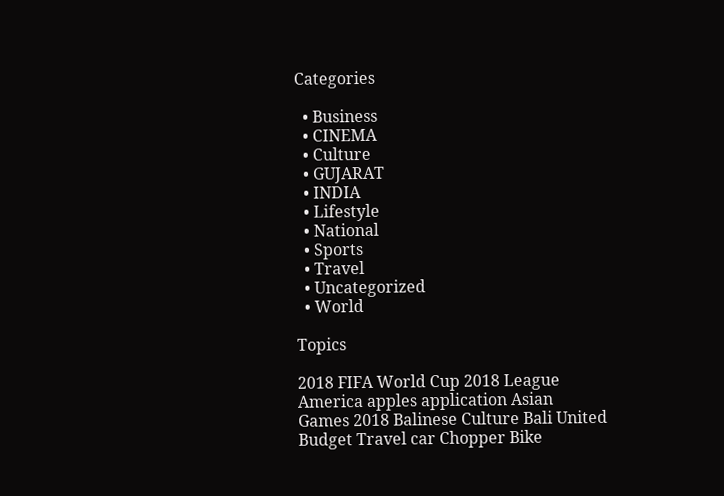Categories

  • Business
  • CINEMA
  • Culture
  • GUJARAT
  • INDIA
  • Lifestyle
  • National
  • Sports
  • Travel
  • Uncategorized
  • World

Topics

2018 FIFA World Cup 2018 League America apples application Asian Games 2018 Balinese Culture Bali United Budget Travel car Chopper Bike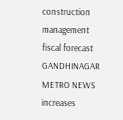construction management fiscal forecast GANDHINAGAR METRO NEWS increases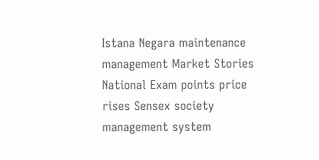Istana Negara maintenance management Market Stories National Exam points price rises Sensex society management system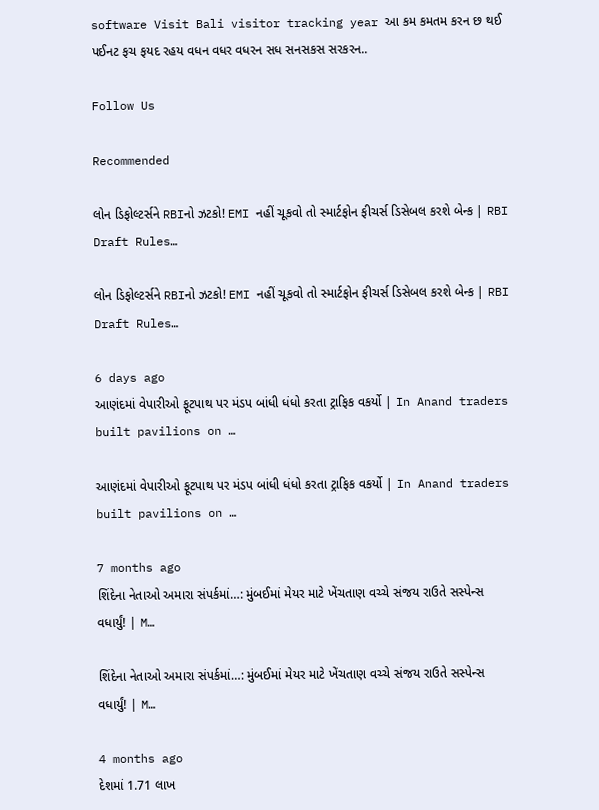software Visit Bali visitor tracking year આ કમ કમતમ કરન છ થઈ પઈનટ ફચ ફયદ રહય વધન વધર વધરન સધ સનસકસ સરકરન..

Follow Us

Recommended

લોન ડિફોલ્ટર્સને RBIનો ઝટકો! EMI નહીં ચૂકવો તો સ્માર્ટફોન ફીચર્સ ડિસેબલ કરશે બેન્ક | RBI Draft Rules…

લોન ડિફોલ્ટર્સને RBIનો ઝટકો! EMI નહીં ચૂકવો તો સ્માર્ટફોન ફીચર્સ ડિસેબલ કરશે બેન્ક | RBI Draft Rules…

6 days ago
આણંદમાં વેપારીઓ ફૂટપાથ પર મંડપ બાંધી ધંધો કરતા ટ્રાફિક વકર્યો | In Anand traders built pavilions on …

આણંદમાં વેપારીઓ ફૂટપાથ પર મંડપ બાંધી ધંધો કરતા ટ્રાફિક વકર્યો | In Anand traders built pavilions on …

7 months ago
શિંદેના નેતાઓ અમારા સંપર્કમાં…: મુંબઈમાં મેયર માટે ખેંચતાણ વચ્ચે સંજય રાઉતે સસ્પેન્સ વધાર્યું! | M…

શિંદેના નેતાઓ અમારા સંપર્કમાં…: મુંબઈમાં મેયર માટે ખેંચતાણ વચ્ચે સંજય રાઉતે સસ્પેન્સ વધાર્યું! | M…

4 months ago
દેશમાં 1.71 લાખ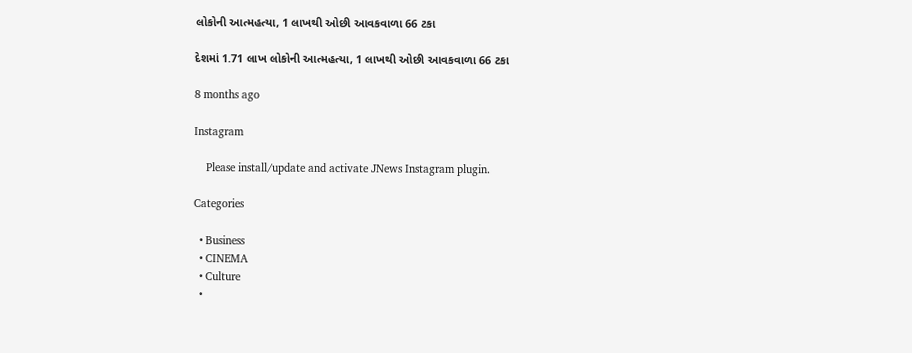લોકોની આત્મહત્યા, 1 લાખથી ઓછી આવકવાળા 66 ટકા

દેશમાં 1.71 લાખ લોકોની આત્મહત્યા, 1 લાખથી ઓછી આવકવાળા 66 ટકા

8 months ago

Instagram

    Please install/update and activate JNews Instagram plugin.

Categories

  • Business
  • CINEMA
  • Culture
  •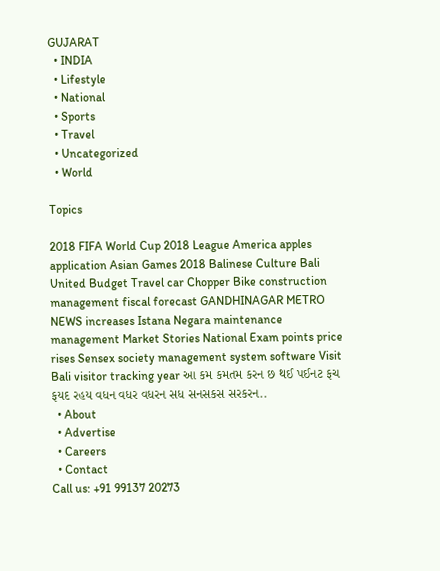GUJARAT
  • INDIA
  • Lifestyle
  • National
  • Sports
  • Travel
  • Uncategorized
  • World

Topics

2018 FIFA World Cup 2018 League America apples application Asian Games 2018 Balinese Culture Bali United Budget Travel car Chopper Bike construction management fiscal forecast GANDHINAGAR METRO NEWS increases Istana Negara maintenance management Market Stories National Exam points price rises Sensex society management system software Visit Bali visitor tracking year આ કમ કમતમ કરન છ થઈ પઈનટ ફચ ફયદ રહય વધન વધર વધરન સધ સનસકસ સરકરન..
  • About
  • Advertise
  • Careers
  • Contact
Call us: +91 99137 20273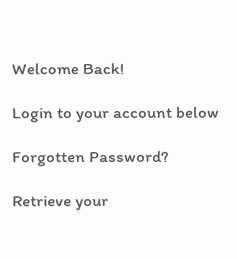Welcome Back!

Login to your account below

Forgotten Password?

Retrieve your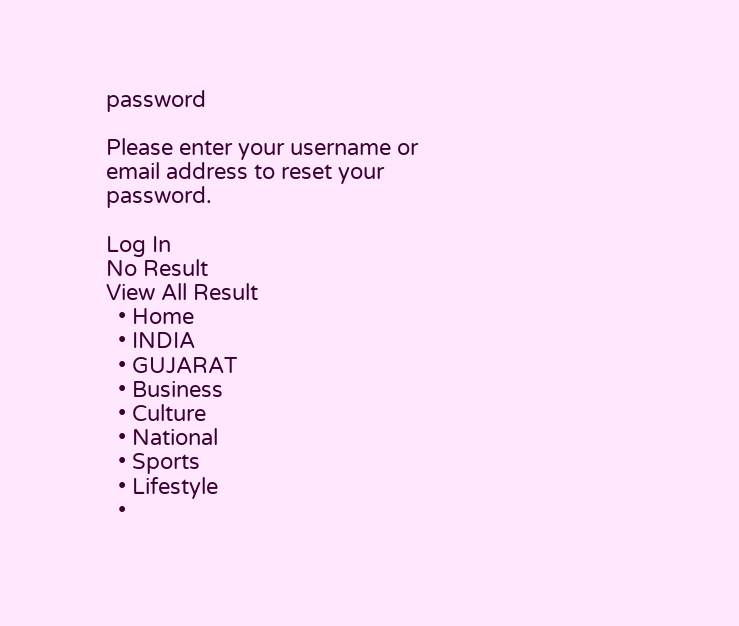password

Please enter your username or email address to reset your password.

Log In
No Result
View All Result
  • Home
  • INDIA
  • GUJARAT
  • Business
  • Culture
  • National
  • Sports
  • Lifestyle
  •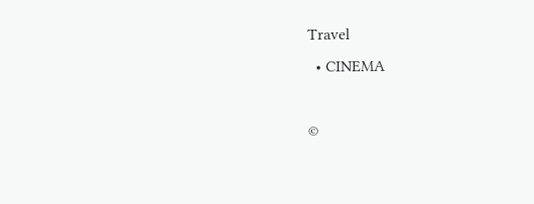Travel
  • CINEMA

©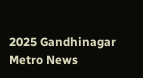2025 Gandhinagar Metro News